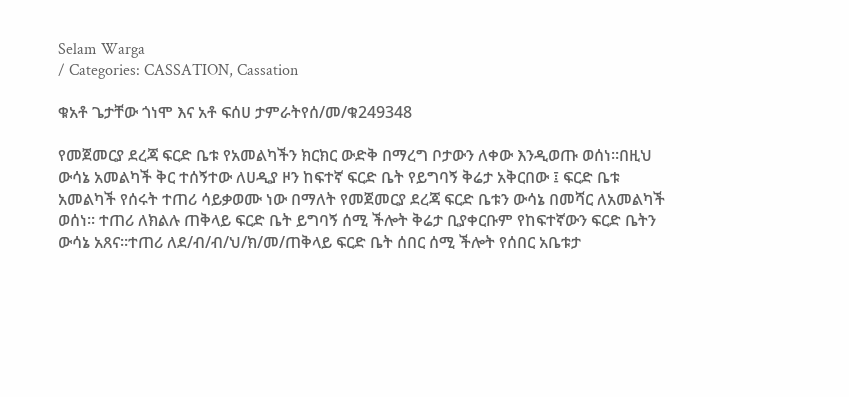Selam Warga
/ Categories: CASSATION, Cassation

ቁአቶ ጌታቸው ጎነሞ እና አቶ ፍሰሀ ታምራትየሰ/መ/ቁ249348

የመጀመርያ ደረጃ ፍርድ ቤቱ የአመልካችን ክርክር ውድቅ በማረግ ቦታውን ለቀው እንዲወጡ ወሰነ፡፡በዚህ ውሳኔ አመልካች ቅር ተሰኝተው ለሀዲያ ዞን ከፍተኛ ፍርድ ቤት የይግባኝ ቅሬታ አቅርበው ፤ ፍርድ ቤቱ አመልካች የሰሩት ተጠሪ ሳይቃወሙ ነው በማለት የመጀመርያ ደረጃ ፍርድ ቤቱን ውሳኔ በመሻር ለአመልካች ወሰነ፡፡ ተጠሪ ለክልሉ ጠቅላይ ፍርድ ቤት ይግባኝ ሰሚ ችሎት ቅሬታ ቢያቀርቡም የከፍተኛውን ፍርድ ቤትን ውሳኔ አጸና፡፡ተጠሪ ለደ/ብ/ብ/ህ/ክ/መ/ጠቅላይ ፍርድ ቤት ሰበር ሰሚ ችሎት የሰበር አቤቱታ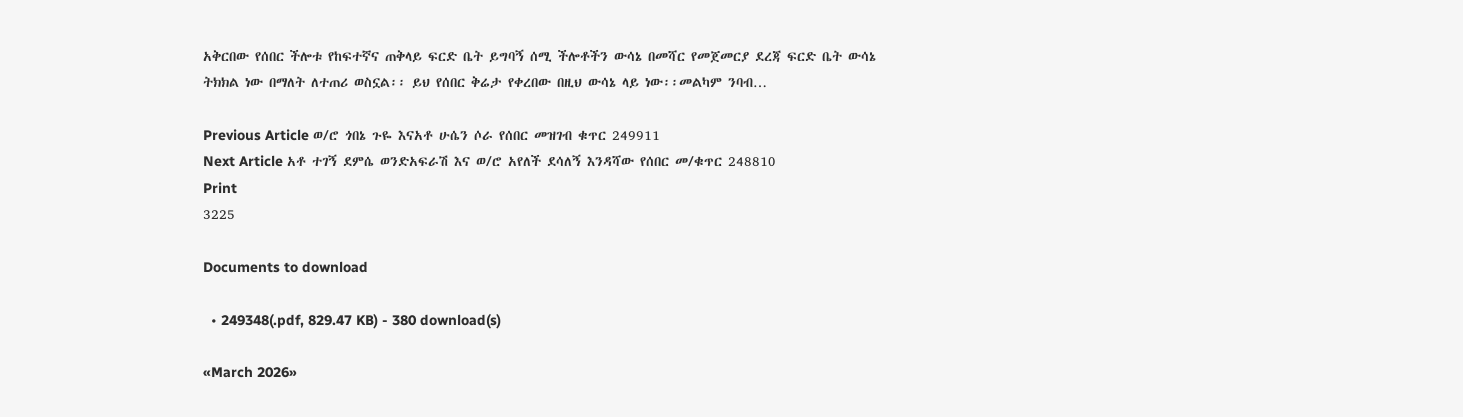አቅርበው የሰበር ችሎቱ የከፍተኛና ጠቅላይ ፍርድ ቤት ይግባኝ ሰሚ ችሎቶችን ውሳኔ በመሻር የመጀመርያ ደረጃ ፍርድ ቤት ውሳኔ ትክክል ነው በማለት ለተጠሪ ወስኗል፡፡ ይህ የሰበር ቅሬታ የቀረበው በዚህ ውሳኔ ላይ ነው፡፡መልካም ንባብ…

Previous Article ወ/ሮ ጎበኔ ጉዬ እናአቶ ሁሴን ሶራ የሰበር መዝገብ ቁጥር 249911
Next Article አቶ ተገኝ ደምሴ ወንድአፍራሽ እና ወ/ሮ አየለች ደሳለኝ እንዳሻው የሰበር መ/ቁጥር 248810
Print
3225

Documents to download

  • 249348(.pdf, 829.47 KB) - 380 download(s)

«March 2026»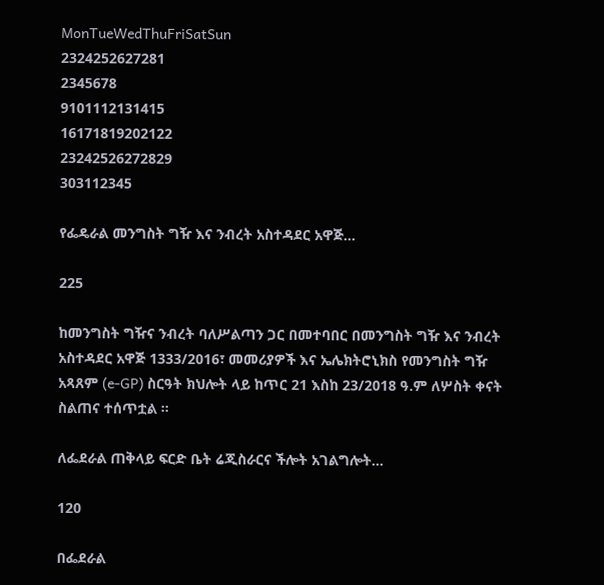MonTueWedThuFriSatSun
2324252627281
2345678
9101112131415
16171819202122
23242526272829
303112345

የፌዴራል መንግስት ግዥ እና ንብረት አስተዳደር አዋጅ...

225

ከመንግስት ግዥና ንብረት ባለሥልጣን ጋር በመተባበር በመንግስት ግዥ እና ንብረት አስተዳደር አዋጅ 1333/2016፣ መመሪያዎች እና ኤሌክትሮኒክስ የመንግስት ግዥ አጻጸም (e-GP) ስርዓት ክህሎት ላይ ከጥር 21 እስከ 23/2018 ዓ.ም ለሦስት ቀናት ስልጠና ተሰጥቷል ፡፡

ለፌደራል ጠቅላይ ፍርድ ቤት ሬጂስራርና ችሎት አገልግሎት...

120

በፌደራል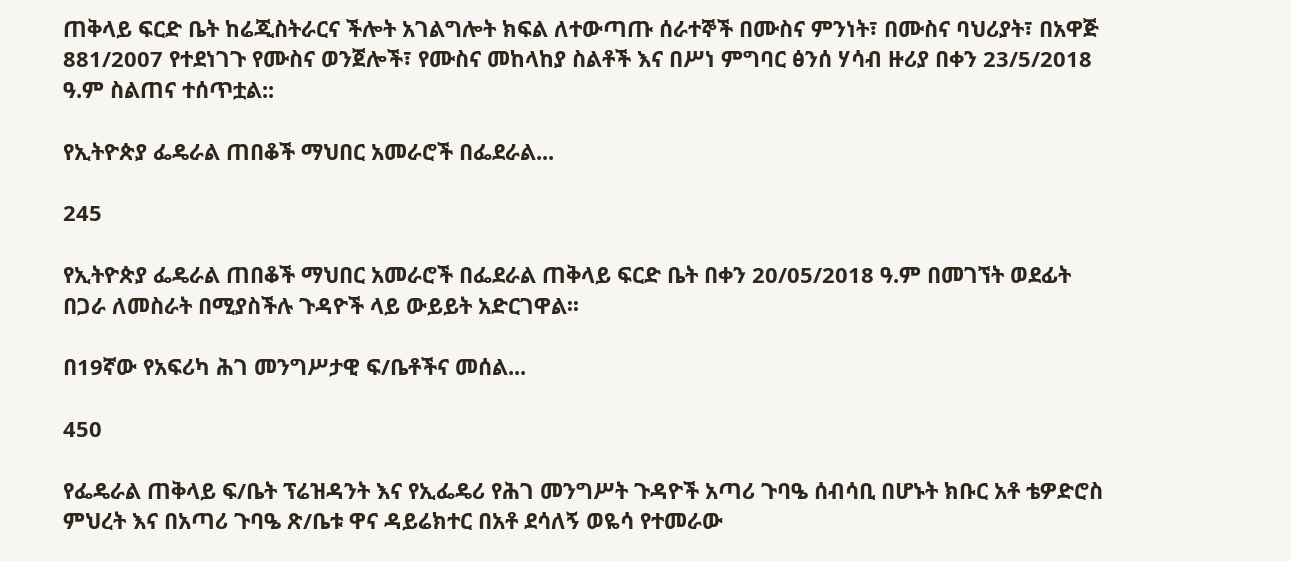ጠቅላይ ፍርድ ቤት ከሬጂስትራርና ችሎት አገልግሎት ክፍል ለተውጣጡ ሰራተኞች በሙስና ምንነት፣ በሙስና ባህሪያት፣ በአዋጅ 881/2007 የተደነገጉ የሙስና ወንጀሎች፣ የሙስና መከላከያ ስልቶች እና በሥነ ምግባር ፅንሰ ሃሳብ ዙሪያ በቀን 23/5/2018 ዓ.ም ስልጠና ተሰጥቷል::

የኢትዮጵያ ፌዴራል ጠበቆች ማህበር አመራሮች በፌደራል...

245

የኢትዮጵያ ፌዴራል ጠበቆች ማህበር አመራሮች በፌደራል ጠቅላይ ፍርድ ቤት በቀን 20/05/2018 ዓ.ም በመገኘት ወደፊት በጋራ ለመስራት በሚያስችሉ ጉዳዮች ላይ ውይይት አድርገዋል፡፡

በ19ኛው የአፍሪካ ሕገ መንግሥታዊ ፍ/ቤቶችና መሰል...

450

የፌዴራል ጠቅላይ ፍ/ቤት ፕሬዝዳንት እና የኢፌዴሪ የሕገ መንግሥት ጉዳዮች አጣሪ ጉባዔ ሰብሳቢ በሆኑት ክቡር አቶ ቴዎድሮስ ምህረት እና በአጣሪ ጉባዔ ጽ/ቤቱ ዋና ዳይሬክተር በአቶ ደሳለኝ ወዬሳ የተመራው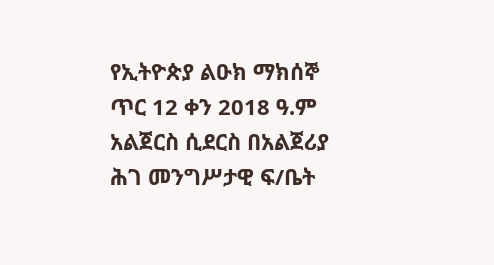የኢትዮጵያ ልዑክ ማክሰኞ ጥር 12 ቀን 2018 ዓ.ም አልጀርስ ሲደርስ በአልጀሪያ ሕገ መንግሥታዊ ፍ/ቤት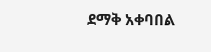ደማቅ አቀባበል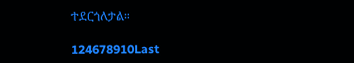ተደርጎለታል።

124678910Last